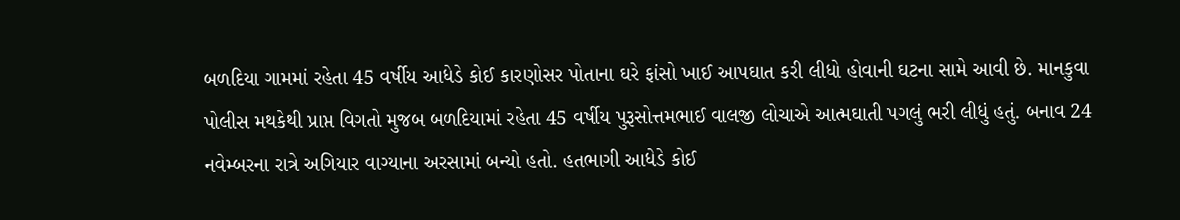બળદિયા ગામમાં રહેતા 45 વર્ષીય આધેડે કોઈ કારણોસર પોતાના ઘરે ફાંસો ખાઈ આપઘાત કરી લીધો હોવાની ઘટના સામે આવી છે. માનકુવા પોલીસ મથકેથી પ્રાપ્ત વિગતો મુજબ બળદિયામાં રહેતા 45 વર્ષીય પુરૂસોત્તમભાઈ વાલજી લોચાએ આત્મઘાતી પગલું ભરી લીધું હતું. બનાવ 24 નવેમ્બરના રાત્રે અગિયાર વાગ્યાના અરસામાં બન્યો હતો. હતભાગી આધેડે કોઈ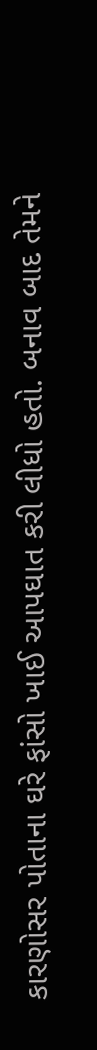કારણોસર પોતાના ઘરે ફાંસો ખાઈ આપઘાત કરી લીધો હતો. બનાવ બાદ તેમને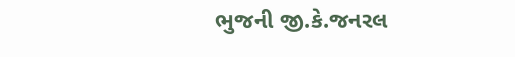ભુજની જી.કે.જનરલ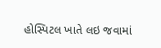હોસ્પિટલ ખાતે લઇ જવામાં